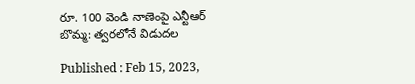రూ. 100 వెండి నాణెంపై ఎన్టీఆర్ బొమ్మ: త్వరలోనే విడుదల

Published : Feb 15, 2023,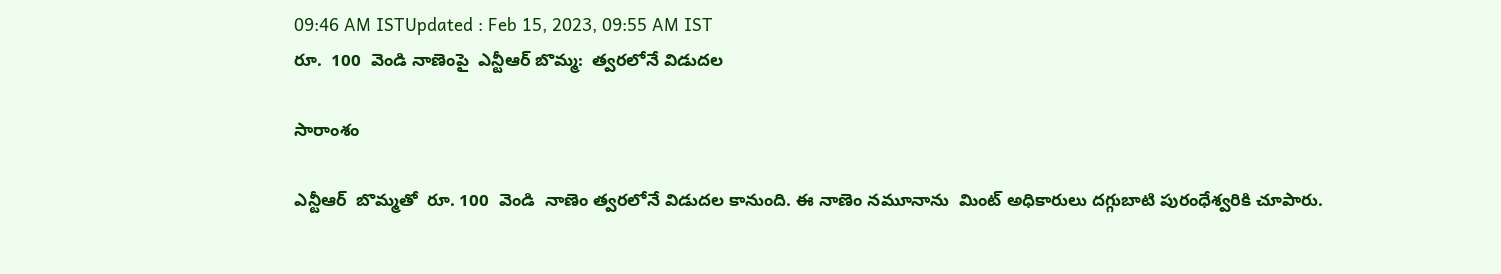09:46 AM ISTUpdated : Feb 15, 2023, 09:55 AM IST
రూ.  100  వెండి నాణెంపై  ఎన్టీఆర్ బొమ్మ:  త్వరలోనే విడుదల

సారాంశం

ఎన్టీఆర్  బొమ్మతో  రూ. 100  వెండి  నాణెం త్వరలోనే విడుదల కానుంది. ఈ నాణెం నమూనాను  మింట్ అధికారులు దగ్గుబాటి పురంధేశ్వరికి చూపారు.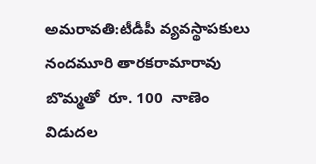అమరావతి:టీడీపీ వ్యవస్థాపకులు  నందమూరి తారకరామారావు బొమ్మతో  రూ. 100  నాణెం  విడుదల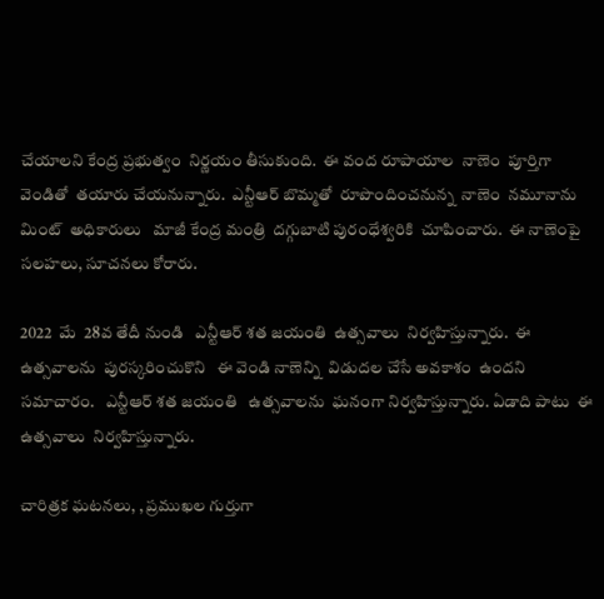చేయాలని కేంద్ర ప్రభుత్వం  నిర్ణయం తీసుకుంది.  ఈ వంద రూపాయాల  నాణెం  పూర్తిగా వెండితో  తయారు చేయనున్నారు.  ఎన్టీఆర్ బొమ్మతో  రూపొందించనున్న  నాణెం  నమూనాను  మింట్  అధికారులు   మాజీ కేంద్ర మంత్రి  దగ్గుబాటి పురంధేశ్వరికి  చూపించారు.  ఈ నాణెంపై  సలహలు, సూచనలు కోరారు.

2022  మే  28వ తేదీ నుండి   ఎన్టీఆర్ శత జయంతి  ఉత్సవాలు  నిర్వహిస్తున్నారు.  ఈ ఉత్సవాలను  పురస్కరించుకొని   ఈ వెండి నాణెన్ని  విడుదల చేసే అవకాశం  ఉందని  సమాచారం.   ఎన్టీఆర్ శత జయంతి   ఉత్సవాలను  ఘనంగా నిర్వహిస్తున్నారు. ఏడాది పాటు  ఈ ఉత్సవాలు  నిర్వహిస్తున్నారు.

చారిత్రక ఘటనలు, , ప్రముఖల గుర్తుగా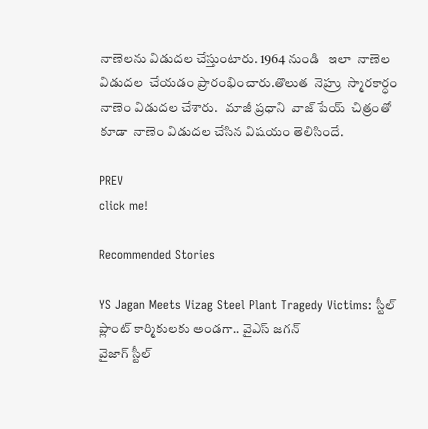నాణెలను విడుదల చేస్తుంటారు. 1964 నుండి   ఇలా  నాణెల విడుదల  చేయడం ప్రారంభించారు.తొలుత  నెహ్రు  స్మారకార్ధం  నాణెం విడుదల చేశారు.   మాజీ ప్రధాని  వాజ్ పేయ్  చిత్రంతో  కూడా  నాణెం విడుదల చేసిన విషయం తెలిసిందే.

PREV
click me!

Recommended Stories

YS Jagan Meets Vizag Steel Plant Tragedy Victims: స్టీల్ ప్లాంట్ కార్మికులకు అండగా.. వైఎస్ జగన్
వైజాగ్ స్టీల్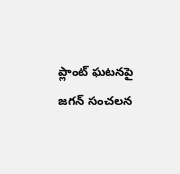ప్లాంట్ ఘటనపై జగన్ సంచలన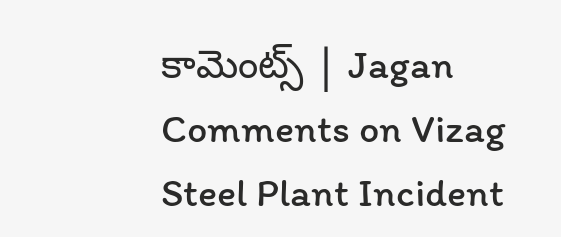కామెంట్స్ | Jagan Comments on Vizag Steel Plant Incident